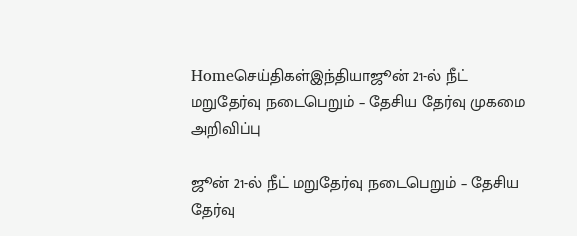Homeசெய்திகள்இந்தியாஜூன் 21-ல் நீட் மறுதேர்வு நடைபெறும் – தேசிய தேர்வு முகமை அறிவிப்பு

ஜூன் 21-ல் நீட் மறுதேர்வு நடைபெறும் – தேசிய தேர்வு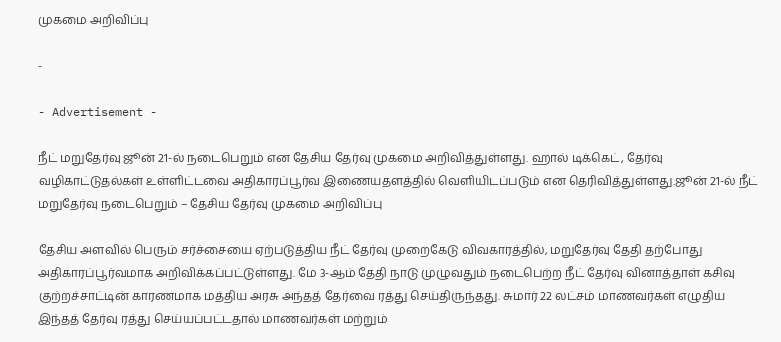முகமை அறிவிப்பு

-

- Advertisement -

நீட் மறுதேர்வு ஜூன் 21-ல் நடைபெறும் என தேசிய தேர்வு முகமை அறிவித்துள்ளது. ஹால் டிக்கெட், தேர்வு வழிகாட்டுதல்கள் உள்ளிட்டவை அதிகாரப்பூர்வ இணையதளத்தில் வெளியிடப்படும் என தெரிவித்துள்ளது.ஜூன் 21-ல் நீட் மறுதேர்வு நடைபெறும் – தேசிய தேர்வு முகமை அறிவிப்பு

தேசிய அளவில் பெரும் சர்ச்சையை ஏற்படுத்திய நீட் தேர்வு முறைகேடு விவகாரத்தில், மறுதேர்வு தேதி தற்போது அதிகாரப்பூர்வமாக அறிவிக்கப்பட்டுள்ளது. மே 3-ஆம் தேதி நாடு முழுவதும் நடைபெற்ற நீட் தேர்வு வினாத்தாள் கசிவு குற்றச்சாட்டின் காரணமாக மத்திய அரசு அந்தத் தேர்வை ரத்து செய்திருந்தது. சுமார் 22 லட்சம் மாணவர்கள் எழுதிய இந்தத் தேர்வு ரத்து செய்யப்பட்டதால் மாணவர்கள் மற்றும்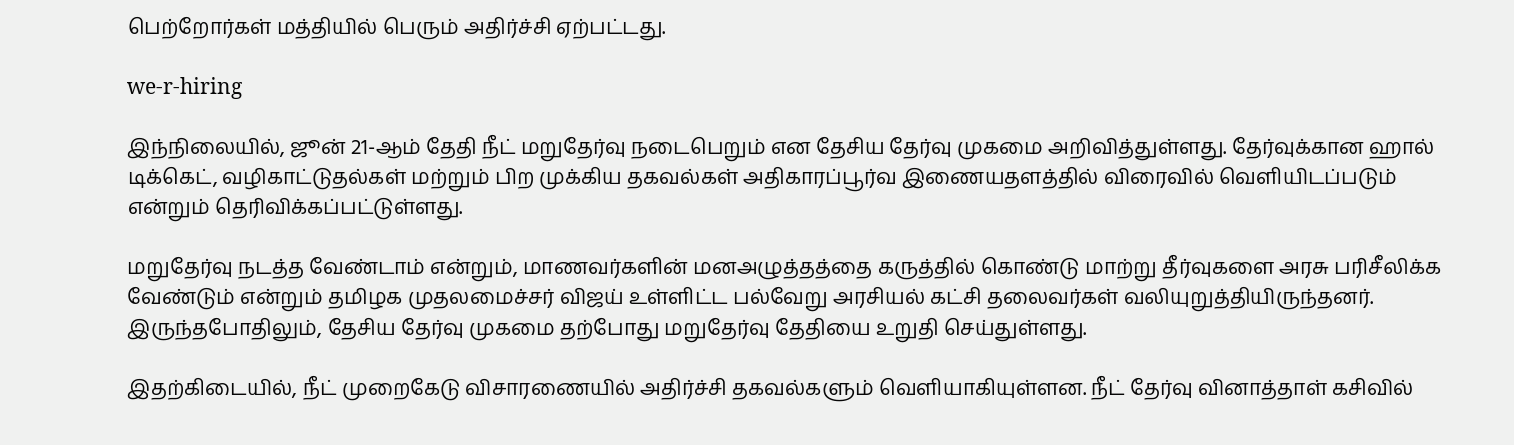பெற்றோர்கள் மத்தியில் பெரும் அதிர்ச்சி ஏற்பட்டது.

we-r-hiring

இந்நிலையில், ஜூன் 21-ஆம் தேதி நீட் மறுதேர்வு நடைபெறும் என தேசிய தேர்வு முகமை அறிவித்துள்ளது. தேர்வுக்கான ஹால் டிக்கெட், வழிகாட்டுதல்கள் மற்றும் பிற முக்கிய தகவல்கள் அதிகாரப்பூர்வ இணையதளத்தில் விரைவில் வெளியிடப்படும் என்றும் தெரிவிக்கப்பட்டுள்ளது.

மறுதேர்வு நடத்த வேண்டாம் என்றும், மாணவர்களின் மனஅழுத்தத்தை கருத்தில் கொண்டு மாற்று தீர்வுகளை அரசு பரிசீலிக்க வேண்டும் என்றும் தமிழக முதலமைச்சர் விஜய் உள்ளிட்ட பல்வேறு அரசியல் கட்சி தலைவர்கள் வலியுறுத்தியிருந்தனர். இருந்தபோதிலும், தேசிய தேர்வு முகமை தற்போது மறுதேர்வு தேதியை உறுதி செய்துள்ளது.

இதற்கிடையில், நீட் முறைகேடு விசாரணையில் அதிர்ச்சி தகவல்களும் வெளியாகியுள்ளன. நீட் தேர்வு வினாத்தாள் கசிவில்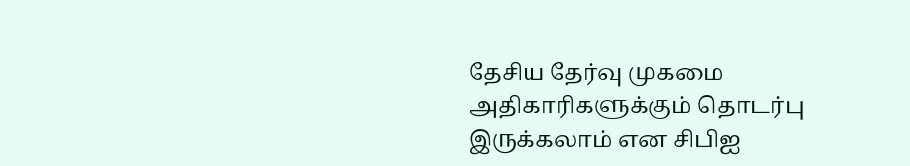தேசிய தேர்வு முகமை அதிகாரிகளுக்கும் தொடர்பு இருக்கலாம் என சிபிஐ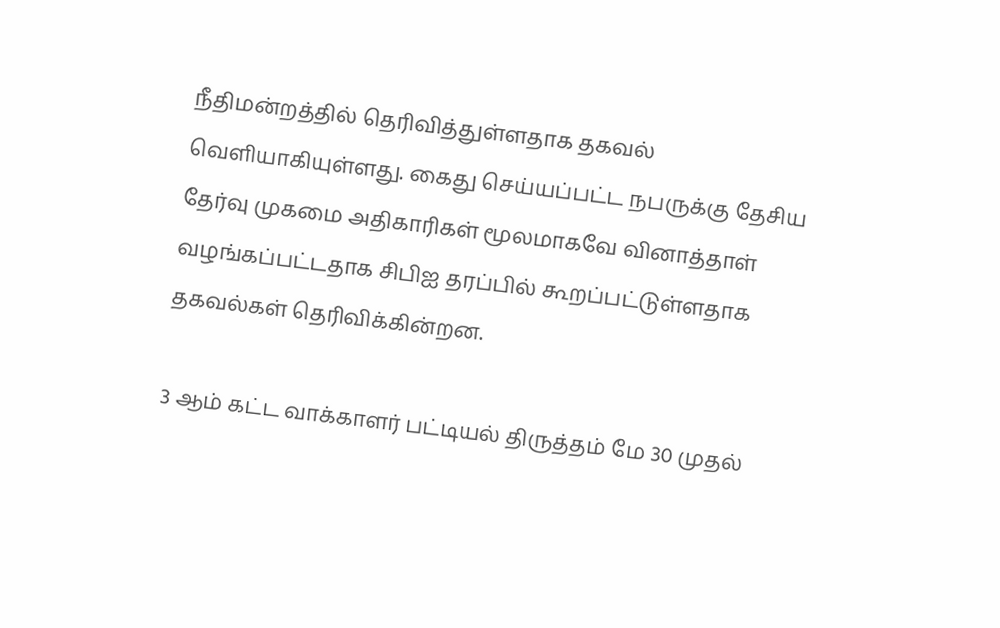நீதிமன்றத்தில் தெரிவித்துள்ளதாக தகவல் வெளியாகியுள்ளது. கைது செய்யப்பட்ட நபருக்கு தேசிய தேர்வு முகமை அதிகாரிகள் மூலமாகவே வினாத்தாள் வழங்கப்பட்டதாக சிபிஐ தரப்பில் கூறப்பட்டுள்ளதாக தகவல்கள் தெரிவிக்கின்றன.

3 ஆம் கட்ட வாக்காளர் பட்டியல் திருத்தம் மே 30 முதல்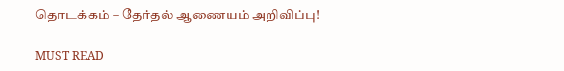தொடக்கம் – தேர்தல் ஆணையம் அறிவிப்பு!

MUST READ